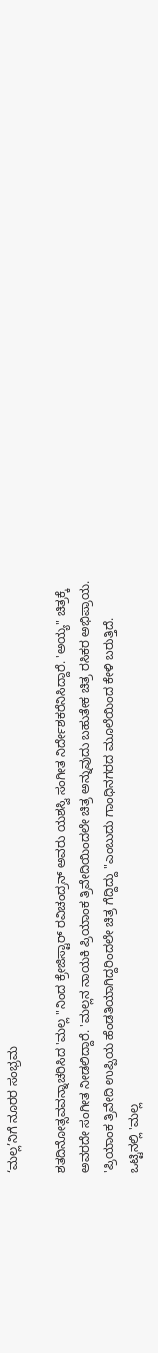‘ಮಲ್ಲ’ನಿಗೆ ನೂರರ ಸಂಭ್ರಮ

ಶತದಿನೋತ್ಸವವನ್ನಾಚರಿಸಿದ 'ಮಲ್ಲ "ನಿಂದ ಕ್ರೇಜಿಸ್ಟಾರ್ ರವಿಚಂದ್ರನ್ ಅವರು ಯಶಸ್ವಿ ಸಂಗೀತ ನಿರ್ದೇಶಕರೆನಿಸಿದ್ದಾರೆ. 'ಅಯ್ಯ" ಚಿತ್ರಕ್ಕೆ ಅವರದೇ ಸಂಗೀತ ನೀಡಲಿದ್ದಾರೆ. 'ಮಲ್ಲನ ನಾಯಕಿ ಪ್ರಿಯಾಂಕ ತ್ರಿವೇದಿಯಿಂದಲೇ ಚಿತ್ರ ಅನ್ನುವುದು ಬಹುತೇಕ ಚಿತ್ರ ರಸಿಕರ ಅಭಿಪ್ರಾಯ. 'ಪ್ರಿಯಾಂಕ ತ್ರಿವೇದಿ ಉಪ್ಪಿಯ ಹೆಂಡತಿಯಾಗಿದ್ದರಿಂದಲೇ ಚಿತ್ರ ಗೆದ್ದಿದ್ದು "ಎಂಬುದು ಗಾಂಧಿನಗರದ ಮೂಲೆಯಿಂದ ಕೇಳಿ ಬರುತ್ತಿದೆ.
ಒಟ್ಟಿನಲ್ಲಿ 'ಮಲ್ಲ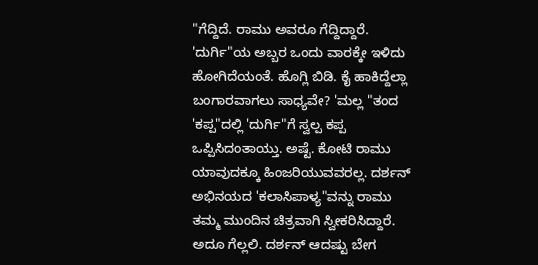"ಗೆದ್ದಿದೆ. ರಾಮು ಅವರೂ ಗೆದ್ದಿದ್ದಾರೆ. 'ದುರ್ಗಿ"ಯ ಅಬ್ಬರ ಒಂದು ವಾರಕ್ಕೇ ಇಳಿದು ಹೋಗಿದೆಯಂತೆ. ಹೊಗ್ಲಿ ಬಿಡಿ. ಕೈ ಹಾಕಿದ್ದೆಲ್ಲಾ ಬಂಗಾರವಾಗಲು ಸಾಧ್ಯವೇ? 'ಮಲ್ಲ "ತಂದ 'ಕಪ್ಪ"ದಲ್ಲಿ 'ದುರ್ಗಿ"ಗೆ ಸ್ವಲ್ಪ ಕಪ್ಪ ಒಪ್ಪಿಸಿದಂತಾಯ್ತು. ಅಷ್ಟೆ. ಕೋಟಿ ರಾಮು ಯಾವುದಕ್ಕೂ ಹಿಂಜರಿಯುವವರಲ್ಲ. ದರ್ಶನ್ ಅಭಿನಯದ 'ಕಲಾಸಿಪಾಳ್ಯ"ವನ್ನು ರಾಮು ತಮ್ಮ ಮುಂದಿನ ಚಿತ್ರವಾಗಿ ಸ್ವೀಕರಿಸಿದ್ದಾರೆ. ಅದೂ ಗೆಲ್ಲಲಿ. ದರ್ಶನ್ ಆದಷ್ಟು ಬೇಗ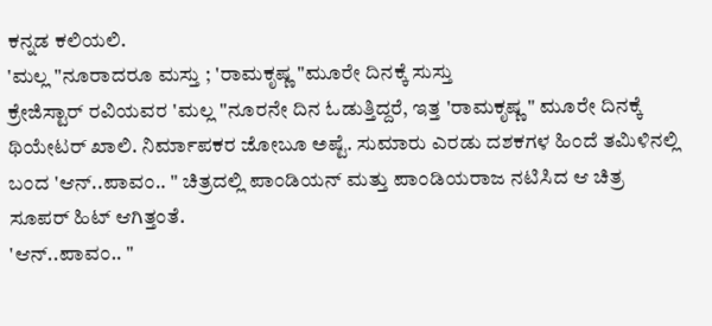ಕನ್ನಡ ಕಲಿಯಲಿ.
'ಮಲ್ಲ "ನೂರಾದರೂ ಮಸ್ತು ; 'ರಾಮಕೃಷ್ಣ "ಮೂರೇ ದಿನಕ್ಕೆ ಸುಸ್ತು
ಕ್ರೇಜಿಸ್ಟಾರ್ ರವಿಯವರ 'ಮಲ್ಲ "ನೂರನೇ ದಿನ ಓಡುತ್ತಿದ್ದರೆ, ಇತ್ತ 'ರಾಮಕೃಷ್ಣ " ಮೂರೇ ದಿನಕ್ಕೆ ಥಿಯೇಟರ್ ಖಾಲಿ. ನಿರ್ಮಾಪಕರ ಜೋಬೂ ಅಷ್ಟೆ. ಸುಮಾರು ಎರಡು ದಶಕಗಳ ಹಿಂದೆ ತಮಿಳಿನಲ್ಲಿ ಬಂದ 'ಆನ್..ಪಾವಂ.. " ಚಿತ್ರದಲ್ಲಿ ಪಾಂಡಿಯನ್ ಮತ್ತು ಪಾಂಡಿಯರಾಜ ನಟಿಸಿದ ಆ ಚಿತ್ರ ಸೂಪರ್ ಹಿಟ್ ಆಗಿತ್ತಂತೆ.
'ಆನ್..ಪಾವಂ.. "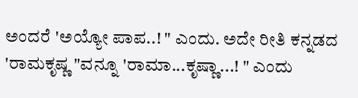ಅಂದರೆ 'ಅಯ್ಯೋ ಪಾಪ..! " ಎಂದು. ಅದೇ ರೀತಿ ಕನ್ನಡದ 'ರಾಮಕೃಷ್ಣ "ವನ್ನೂ 'ರಾಮಾ...ಕೃಷ್ಣಾ...! " ಎಂದು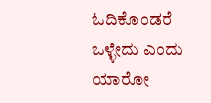ಓದಿಕೊಂಡರೆ ಒಳ್ಳೇದು ಎಂದು ಯಾರೋ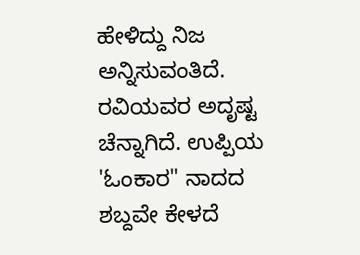ಹೇಳಿದ್ದು ನಿಜ ಅನ್ನಿಸುವಂತಿದೆ.
ರವಿಯವರ ಅದೃಷ್ಟ ಚೆನ್ನಾಗಿದೆ. ಉಪ್ಪಿಯ 'ಓಂಕಾರ" ನಾದದ ಶಬ್ದವೇ ಕೇಳದೆ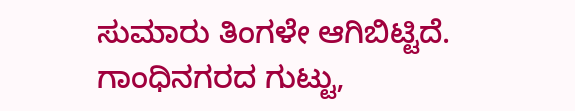ಸುಮಾರು ತಿಂಗಳೇ ಆಗಿಬಿಟ್ಟಿದೆ. ಗಾಂಧಿನಗರದ ಗುಟ್ಟು,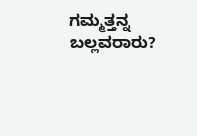ಗಮ್ಮತ್ತನ್ನ ಬಲ್ಲವರಾರು?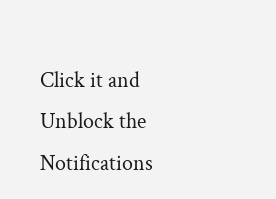Click it and Unblock the Notifications